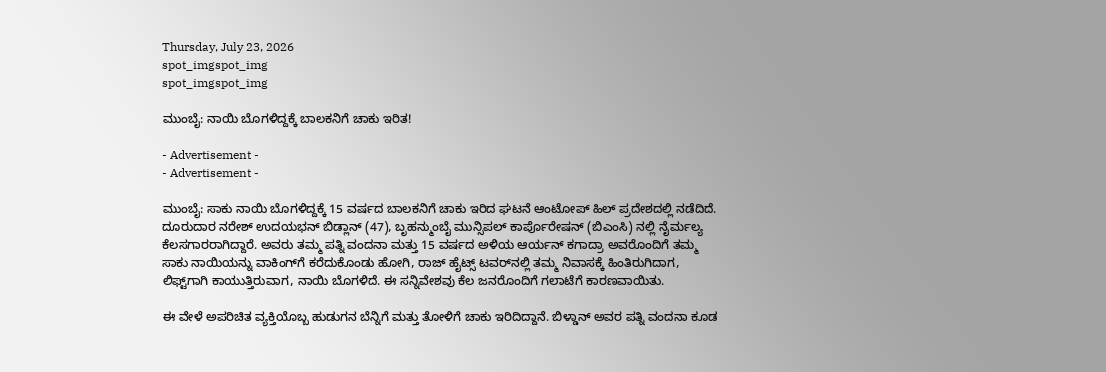Thursday, July 23, 2026
spot_imgspot_img
spot_imgspot_img

ಮುಂಬೈ: ನಾಯಿ ಬೊಗಳಿದ್ದಕ್ಕೆ ಬಾಲಕನಿಗೆ ಚಾಕು ಇರಿತ!

- Advertisement -
- Advertisement -

ಮುಂಬೈ: ಸಾಕು ನಾಯಿ ಬೊಗಳಿದ್ದಕ್ಕೆ 15 ವರ್ಷದ ಬಾಲಕನಿಗೆ ಚಾಕು ಇರಿದ ಘಟನೆ ಆಂಟೋಪ್ ಹಿಲ್ ಪ್ರದೇಶದಲ್ಲಿ ನಡೆದಿದೆ. ದೂರುದಾರ ನರೇಶ್ ಉದಯಭನ್ ಬಿಡ್ಲಾನ್ (47), ಬೃಹನ್ಮುಂಬೈ ಮುನ್ಸಿಪಲ್ ಕಾರ್ಪೊರೇಷನ್ (ಬಿಎಂಸಿ) ನಲ್ಲಿ ನೈರ್ಮಲ್ಯ ಕೆಲಸಗಾರರಾಗಿದ್ದಾರೆ. ಅವರು ತಮ್ಮ ಪತ್ನಿ ವಂದನಾ ಮತ್ತು 15 ವರ್ಷದ ಅಳಿಯ ಆರ್ಯನ್ ಕಗಾದ್ರಾ ಅವರೊಂದಿಗೆ ತಮ್ಮ ಸಾಕು ನಾಯಿಯನ್ನು ವಾಕಿಂಗ್‌ಗೆ ಕರೆದುಕೊಂಡು ಹೋಗಿ, ರಾಜ್ ಹೈಟ್ಸ್ ಟವರ್‌ನಲ್ಲಿ ತಮ್ಮ ನಿವಾಸಕ್ಕೆ ಹಿಂತಿರುಗಿದಾಗ, ಲಿಫ್ಟ್‌ಗಾಗಿ ಕಾಯುತ್ತಿರುವಾಗ, ನಾಯಿ ಬೊಗಳಿದೆ. ಈ ಸನ್ನಿವೇಶವು ಕೆಲ ಜನರೊಂದಿಗೆ ಗಲಾಟೆಗೆ ಕಾರಣವಾಯಿತು.

ಈ ವೇಳೆ ಅಪರಿಚಿತ ವ್ಯಕ್ತಿಯೊಬ್ಬ ಹುಡುಗನ ಬೆನ್ನಿಗೆ ಮತ್ತು ತೋಳಿಗೆ ಚಾಕು ಇರಿದಿದ್ದಾನೆ. ಬಿಳ್ಡಾನ್ ಅವರ ಪತ್ನಿ ವಂದನಾ ಕೂಡ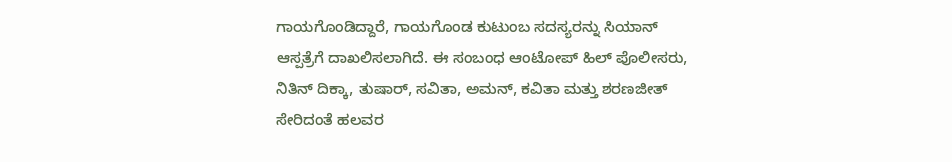ಗಾಯಗೊಂಡಿದ್ದಾರೆ, ಗಾಯಗೊಂಡ ಕುಟುಂಬ ಸದಸ್ಯರನ್ನು ಸಿಯಾನ್ ಆಸ್ಪತ್ರೆಗೆ ದಾಖಲಿಸಲಾಗಿದೆ. ಈ ಸಂಬಂಧ ಆಂಟೋಪ್ ಹಿಲ್ ಪೊಲೀಸರು, ನಿತಿನ್ ದಿಕ್ಕಾ, ತುಷಾರ್, ಸವಿತಾ, ಅಮನ್, ಕವಿತಾ ಮತ್ತು ಶರಣಜೀತ್ ಸೇರಿದಂತೆ ಹಲವರ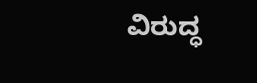ವಿರುದ್ಧ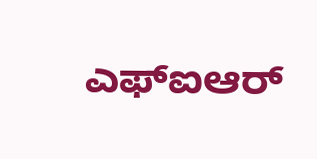ಎಫ್‌ಐಆರ್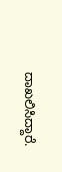ದಾಖಲಿಸಿದ್ದಾರೆ.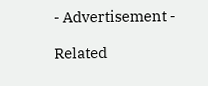- Advertisement -

Related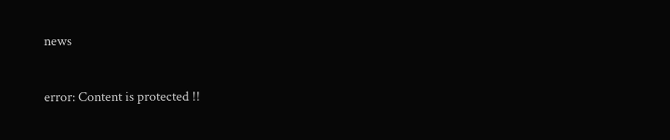news

error: Content is protected !!